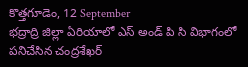కొత్తగూడెం, 12 September
భద్రాద్రి జిల్లా ఏరియాలో ఎస్ అండ్ పి సి విభాగంలో పనిచేసిన చంద్రశేఖర్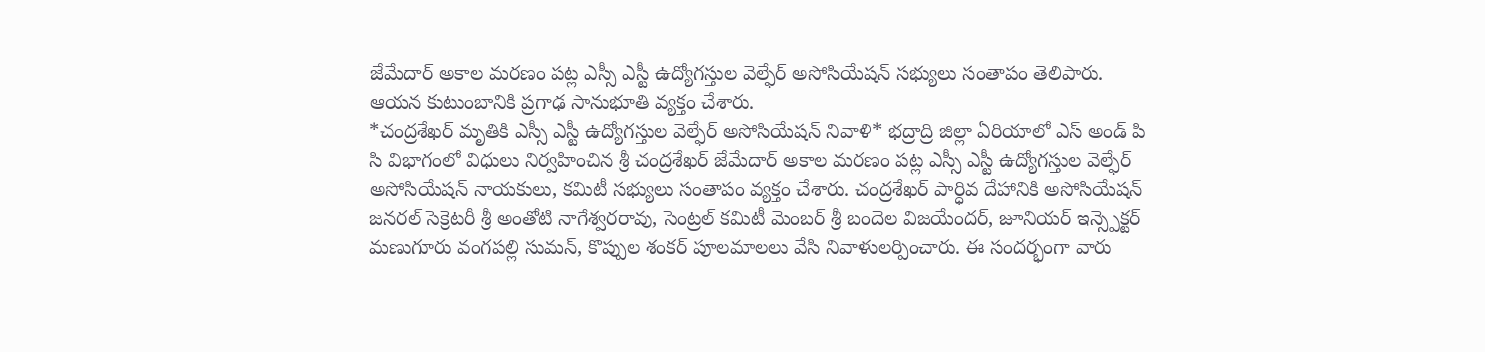జేమేదార్ అకాల మరణం పట్ల ఎస్సీ ఎస్టీ ఉద్యోగస్తుల వెల్ఫేర్ అసోసియేషన్ సభ్యులు సంతాపం తెలిపారు. ఆయన కుటుంబానికి ప్రగాఢ సానుభూతి వ్యక్తం చేశారు.
*చంద్రశేఖర్ మృతికి ఎస్సీ ఎస్టీ ఉద్యోగస్తుల వెల్ఫేర్ అసోసియేషన్ నివాళి* భద్రాద్రి జిల్లా ఏరియాలో ఎస్ అండ్ పి సి విభాగంలో విధులు నిర్వహించిన శ్రీ చంద్రశేఖర్ జేమేదార్ అకాల మరణం పట్ల ఎస్సీ ఎస్టీ ఉద్యోగస్తుల వెల్ఫేర్ అసోసియేషన్ నాయకులు, కమిటీ సభ్యులు సంతాపం వ్యక్తం చేశారు. చంద్రశేఖర్ పార్ధివ దేహానికి అసోసియేషన్ జనరల్ సెక్రెటరీ శ్రీ అంతోటి నాగేశ్వరరావు, సెంట్రల్ కమిటీ మెంబర్ శ్రీ బందెల విజయేందర్, జూనియర్ ఇన్స్పెక్టర్ మణుగూరు వంగపల్లి సుమన్, కొప్పుల శంకర్ పూలమాలలు వేసి నివాళులర్పించారు. ఈ సందర్భంగా వారు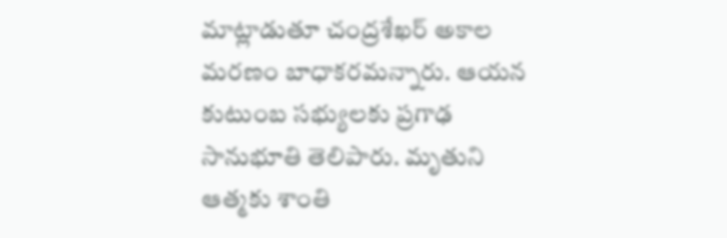మాట్లాడుతూ చంద్రశేఖర్ అకాల మరణం బాధాకరమన్నారు. ఆయన కుటుంబ సభ్యులకు ప్రగాఢ సానుభూతి తెలిపారు. మృతుని ఆత్మకు శాంతి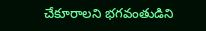చేకూరాలని భగవంతుడిని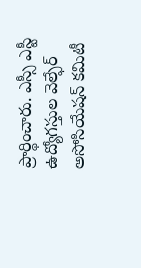ప్రార్థించారు. ఎస్సీ ఎస్టీ ఉద్యోగస్తుల వెల్ఫేర్ అసోసియేషన్ కమిటీ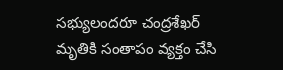సభ్యులందరూ చంద్రశేఖర్ మృతికి సంతాపం వ్యక్తం చేసి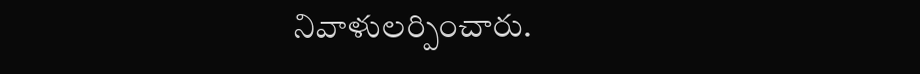నివాళులర్పించారు.